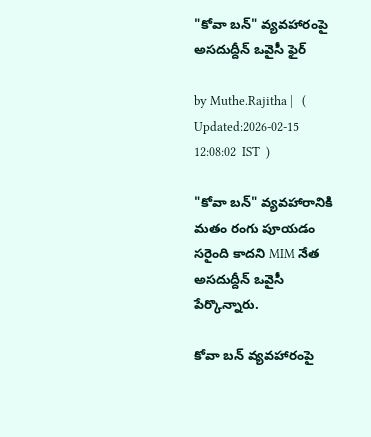"కోవా బన్" వ్యవహారంపై అసదుద్దీన్ ఒవైసీ ఫైర్

by Muthe.Rajitha |   (  Updated:2026-02-15 12:08:02  IST  )

"కోవా బన్" వ్యవహారానికి మతం రంగు పూయడం సరైంది కాదని MIM నేత అసదుద్దీన్ ఒవైసీ పేర్కొన్నారు.

కోవా బన్ వ్యవహారంపై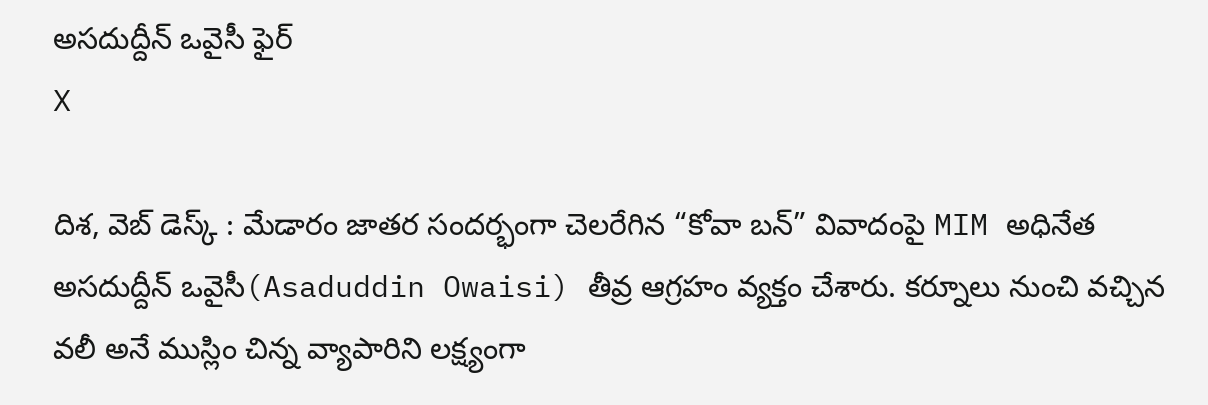అసదుద్దీన్ ఒవైసీ ఫైర్
X

దిశ, వెబ్ డెస్క్ : మేడారం జాతర సందర్భంగా చెలరేగిన “కోవా బన్” వివాదంపై MIM అధినేత అసదుద్దీన్ ఒవైసీ(Asaduddin Owaisi) తీవ్ర ఆగ్రహం వ్యక్తం చేశారు. కర్నూలు నుంచి వచ్చిన వలీ అనే ముస్లిం చిన్న వ్యాపారిని లక్ష్యంగా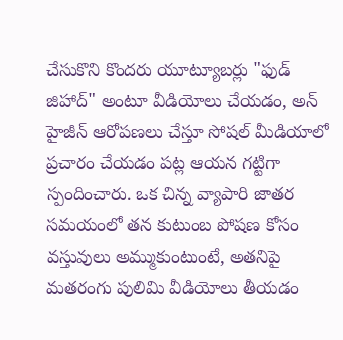చేసుకొని కొందరు యూట్యూబర్లు "ఫుడ్ జిహాద్" అంటూ వీడియోలు చేయడం, అన్ హైజీన్ ఆరోపణలు చేస్తూ సోషల్ మీడియాలో ప్రచారం చేయడం పట్ల ఆయన గట్టిగా స్పందించారు. ఒక చిన్న వ్యాపారి జాతర సమయంలో తన కుటుంబ పోషణ కోసం వస్తువులు అమ్ముకుంటుంటే, అతనిపై మతరంగు పులిమి వీడియోలు తీయడం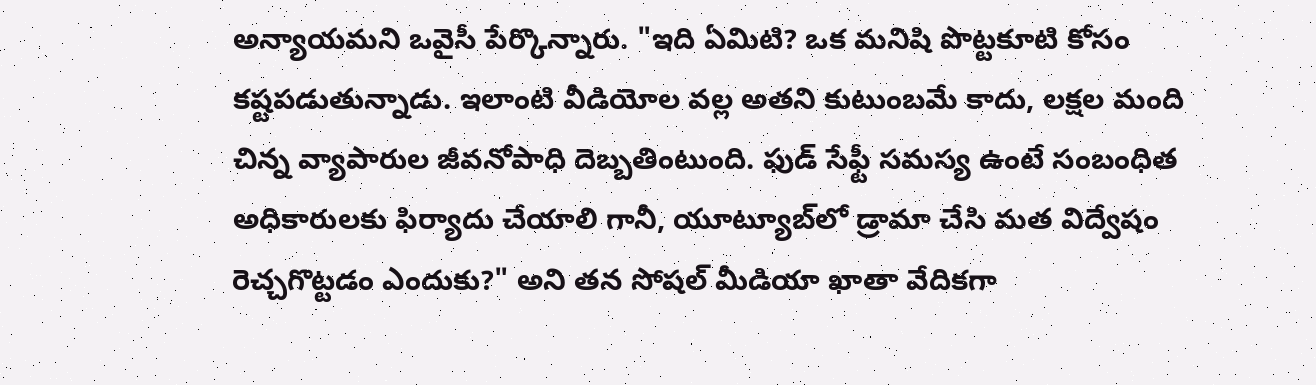అన్యాయమని ఒవైసీ పేర్కొన్నారు. "ఇది ఏమిటి? ఒక మనిషి పొట్టకూటి కోసం కష్టపడుతున్నాడు. ఇలాంటి వీడియోల వల్ల అతని కుటుంబమే కాదు, లక్షల మంది చిన్న వ్యాపారుల జీవనోపాధి దెబ్బతింటుంది. ఫుడ్ సేఫ్టీ సమస్య ఉంటే సంబంధిత అధికారులకు ఫిర్యాదు చేయాలి గానీ, యూట్యూబ్‌లో డ్రామా చేసి మత విద్వేషం రెచ్చగొట్టడం ఎందుకు?" అని తన సోషల్ మీడియా ఖాతా వేదికగా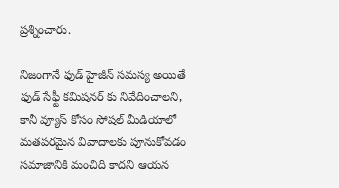ప్రశ్నించారు.

నిజంగానే ఫుడ్ హైజీన్ సమస్య అయితే ఫుడ్ సేఫ్టీ కమిషనర్ కు నివేదించాలని, కానీ వ్యూస్ కోసం సోషల్ మీడియాలో మతపరమైన వివాదాలకు పూనుకోవడం సమాజానికి మంచిది కాదని ఆయన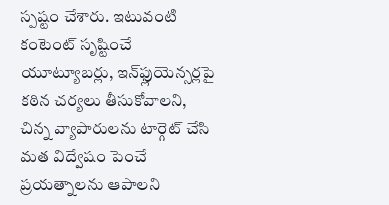స్పష్టం చేశారు. ఇటువంటి కంటెంట్ సృష్టించే యూట్యూబర్లు, ఇన్‌ఫ్లుయెన్సర్లపై కఠిన చర్యలు తీసుకోవాలని, చిన్న వ్యాపారులను టార్గెట్ చేసి మత విద్వేషం పెంచే ప్రయత్నాలను ఆపాలని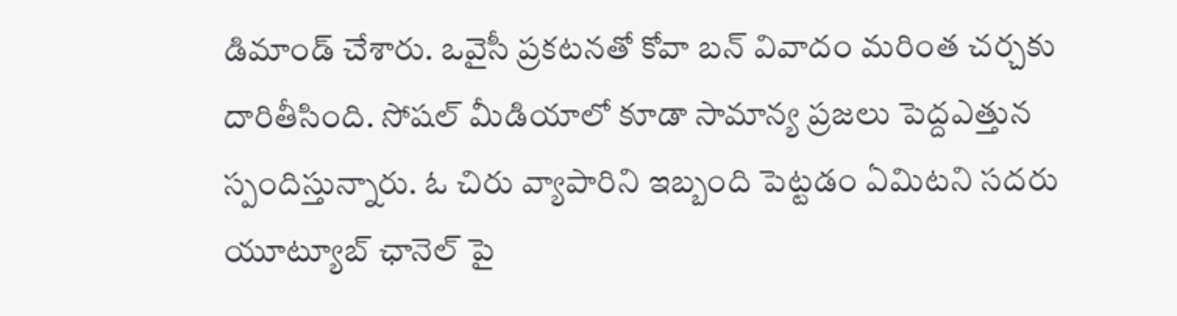డిమాండ్ చేశారు. ఒవైసీ ప్రకటనతో కోవా బన్ వివాదం మరింత చర్చకు దారితీసింది. సోషల్ మీడియాలో కూడా సామాన్య ప్రజలు పెద్దఎత్తున స్పందిస్తున్నారు. ఓ చిరు వ్యాపారిని ఇబ్బంది పెట్టడం ఏమిటని సదరు యూట్యూబ్ ఛానెల్ పై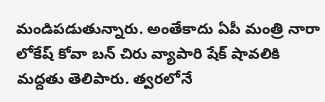మండిపడుతున్నారు. అంతేకాదు ఏపీ మంత్రి నారా లోకేష్ కోవా బన్ చిరు వ్యాపారి షేక్ షావలికి మద్దతు తెలిపారు. త్వరలోనే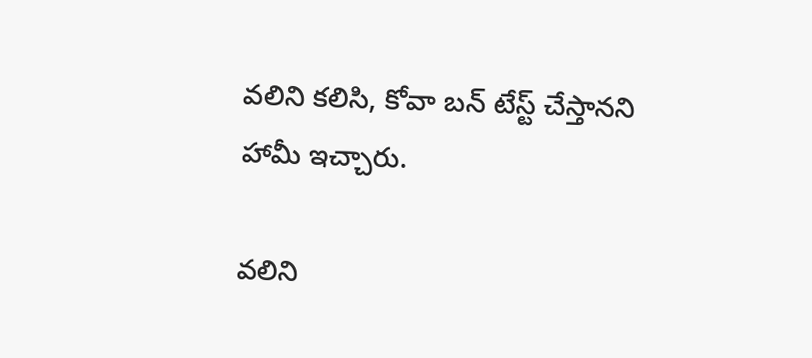వలిని కలిసి, కోవా బన్ టేస్ట్ చేస్తానని హామీ ఇచ్చారు.

వలిని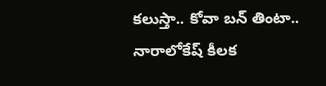కలుస్తా.. కోవా బన్ తింటా.. నారాలోకేష్ కీలక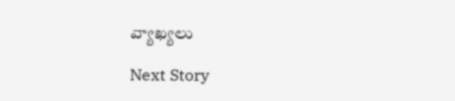వ్యాఖ్యలు

Next Story